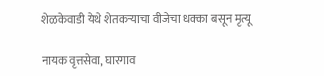शेळकेवाडी येथे शेतकर्‍याचा वीजेचा धक्का बसून मृत्यू

नायक वृत्तसेवा, घारगाव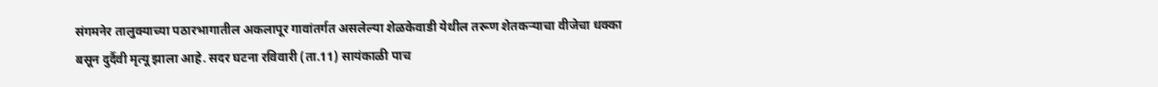संगमनेर तालुक्याच्या पठारभागातील अकलापूर गावांतर्गत असलेल्या शेळकेवाडी येथील तरूण शेतकर्‍याचा वीजेचा धक्का बसून दुर्दैवी मृत्यू झाला आहे. सदर घटना रविवारी (ता.11) सायंकाळी पाच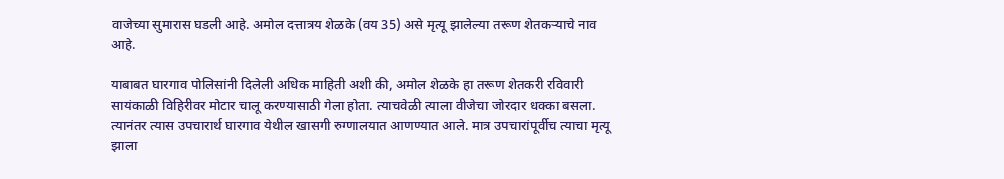वाजेच्या सुमारास घडली आहे. अमोल दत्तात्रय शेळके (वय 35) असे मृत्यू झालेल्या तरूण शेतकर्‍याचे नाव आहे.

याबाबत घारगाव पोलिसांनी दिलेली अधिक माहिती अशी की, अमोल शेळके हा तरूण शेतकरी रविवारी सायंकाळी विहिरीवर मोटार चालू करण्यासाठी गेला होता. त्याचवेळी त्याला वीजेचा जोरदार धक्का बसला. त्यानंतर त्यास उपचारार्थ घारगाव येथील खासगी रुग्णालयात आणण्यात आले. मात्र उपचारांपूर्वीच त्याचा मृत्यू झाला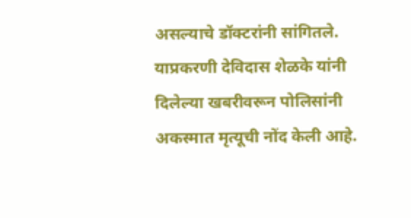असल्याचे डॉक्टरांनी सांगितले. याप्रकरणी देविदास शेळके यांनी दिलेल्या खबरीवरून पोलिसांनी अकस्मात मृत्यूची नोंद केली आहे.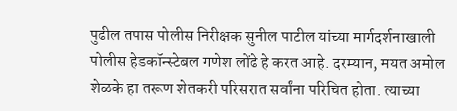पुढील तपास पोलीस निरीक्षक सुनील पाटील यांच्या मार्गदर्शनाखाली पोलीस हेडकॉन्स्टेबल गणेश लोंढे हे करत आहे. दरम्यान, मयत अमोल शेळके हा तरूण शेतकरी परिसरात सर्वांना परिचित होता. त्याच्या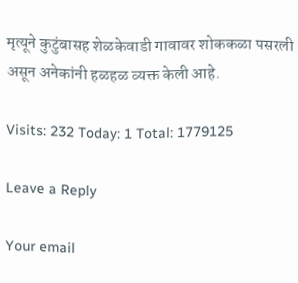मृत्यूने कुटुंबासह शेळकेवाडी गावावर शोककळा पसरली असून अनेकांनी हळहळ व्यक्त केली आहे.

Visits: 232 Today: 1 Total: 1779125

Leave a Reply

Your email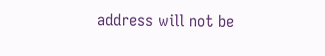address will not be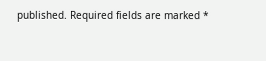published. Required fields are marked *